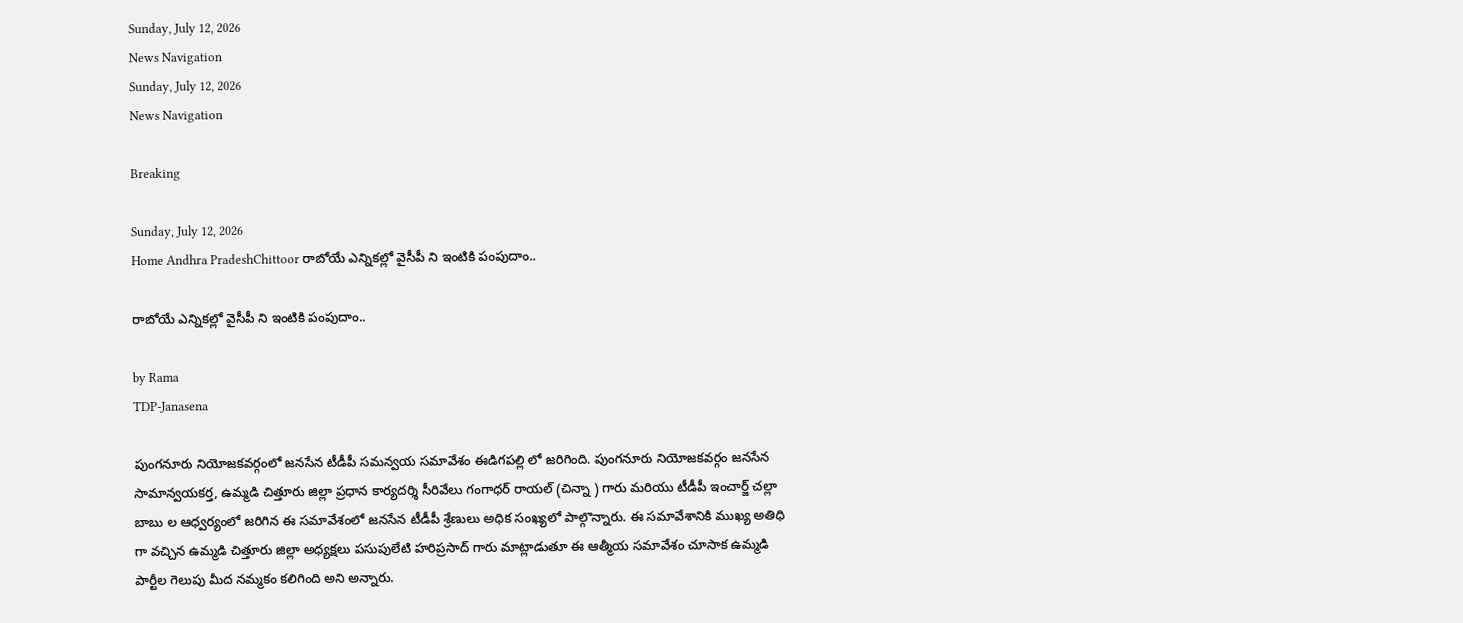Sunday, July 12, 2026
News Navigation
Sunday, July 12, 2026
News Navigation

Breaking

Sunday, July 12, 2026
Home Andhra PradeshChittoor రాబోయే ఎన్నికల్లో వైసీపీ ని ఇంటికి పంపుదాం..

రాబోయే ఎన్నికల్లో వైసీపీ ని ఇంటికి పంపుదాం..

by Rama
TDP-Janasena

పుంగనూరు నియోజకవర్గంలో జనసేన టీడీపీ సమన్వయ సమావేశం ఈడిగపల్లి లో జరిగింది. పుంగనూరు నియోజకవర్గం జనసేన సామాన్వయకర్త, ఉమ్మడి చిత్తూరు జిల్లా ప్రధాన కార్యదర్శి సీరివేలు గంగాధర్ రాయల్ (చిన్నా ) గారు మరియు టీడీపీ ఇంచార్జ్ చల్లా బాబు ల ఆధ్వర్యంలో జరిగిన ఈ సమావేశంలో జనసేన టీడీపీ శ్రేణులు అధిక సంఖ్యలో పాల్గొన్నారు. ఈ సమావేశానికి ముఖ్య అతిధి గా వచ్చిన ఉమ్మడి చిత్తూరు జిల్లా అధ్యక్షలు పసుపులేటి హరిప్రసాద్ గారు మాట్లాడుతూ ఈ ఆత్మీయ సమావేశం చూసాక ఉమ్మడి పార్టీల గెలుపు మీద నమ్మకం కలిగింది అని అన్నారు.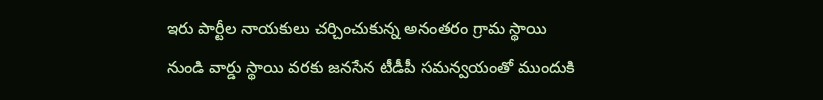ఇరు పార్టీల నాయకులు చర్చించుకున్న అనంతరం గ్రామ స్థాయి నుండి వార్డు స్థాయి వరకు జనసేన టీడీపీ సమన్వయంతో ముందుకి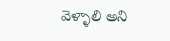వెళ్ళాలి అని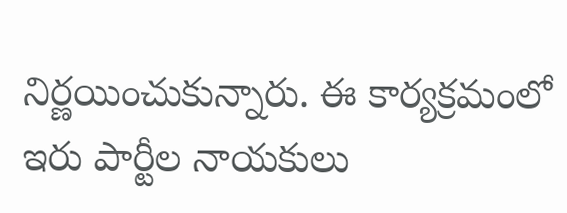నిర్ణయించుకున్నారు. ఈ కార్యక్రమంలో ఇరు పార్టీల నాయకులు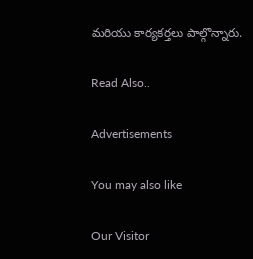మరియు కార్యకర్తలు పాల్గొన్నారు.

Read Also..

Advertisements

You may also like

Our Visitor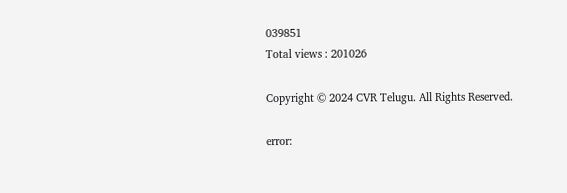039851
Total views : 201026

Copyright © 2024 CVR Telugu. All Rights Reserved.

error: